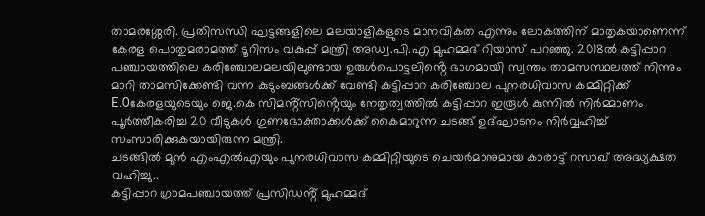താമരശ്ശേരി. പ്രതിസന്ധി ഘട്ടങ്ങളിലെ മലയാളികളുടെ മാനവികത എന്നും ലോകത്തിന് മാതൃകയാണെന്ന് കേരള പൊതുമരാമത്ത് ടൂറിസം വകുപ്പ് മന്ത്രി അഡ്വ.പി.എ മുഹമ്മദ് റിയാസ് പറഞ്ഞു. 2018ൽ കട്ടിപ്പാറ പഞ്ചായത്തിലെ കരിഞ്ചോലമലയിലുണ്ടായ ഉരുൾപൊട്ടലിൻ്റെ ഭാഗമായി സ്വന്തം താമസസ്ഥലത്ത് നിന്നും മാറി താമസിക്കേണ്ടി വന്ന കുടുംബങ്ങൾക്ക് വേണ്ടി കട്ടിപ്പാറ കരിഞ്ചോല പുനരധിവാസ കമ്മിറ്റിക്ക് E.0കേരളയുടെയും ജെ.കെ സിമൻ്റ്സിൻ്റെയും നേതൃത്വത്തിൽ കട്ടിപ്പാറ ഇരൂൾ കുന്നിൽ നിർമ്മാണം പൂർത്തീകരിച്ച 20 വീടുകൾ ഗുണഭോക്താക്കൾക്ക് കൈമാറുന്ന ചടങ്ങ് ഉദ്ഘാടനം നിർവ്വഹിച്ച് സംസാരിക്കുകയായിരുന്ന മന്ത്രി.
ചടങ്ങിൽ മുൻ എംഎൽഎയും പുനരധിവാസ കമ്മിറ്റിയുടെ ചെയർമാനുമായ കാരാട്ട് റസാഖ് അദ്ധ്യക്ഷത വഹിച്ചു..
കട്ടിപ്പാറ ഗ്രാമപഞ്ചായത്ത് പ്രസിഡൻ്റ് മുഹമ്മദ്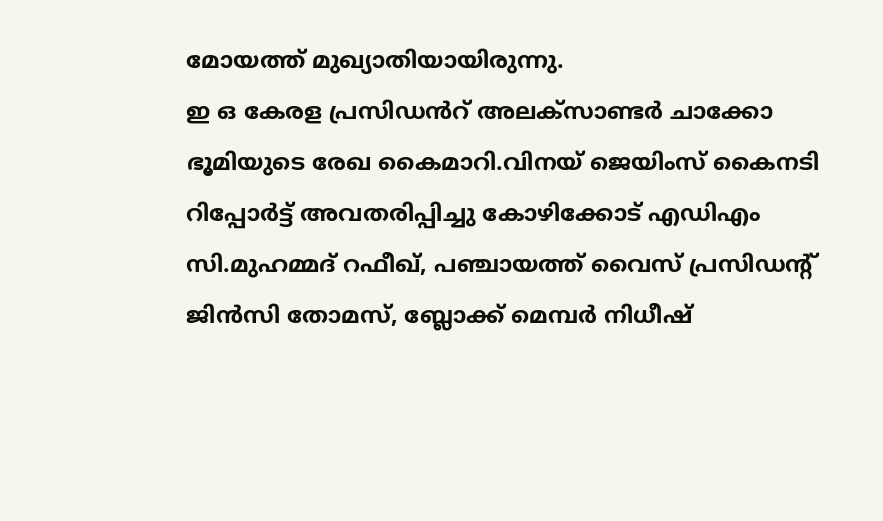മോയത്ത് മുഖ്യാതിയായിരുന്നു.
ഇ ഒ കേരള പ്രസിഡൻറ് അലക്സാണ്ടർ ചാക്കോ ഭൂമിയുടെ രേഖ കൈമാറി.വിനയ് ജെയിംസ് കൈനടി റിപ്പോർട്ട് അവതരിപ്പിച്ചു കോഴിക്കോട് എഡിഎം സി.മുഹമ്മദ് റഫീഖ്, പഞ്ചായത്ത് വൈസ് പ്രസിഡൻ്റ് ജിൻസി തോമസ്, ബ്ലോക്ക് മെമ്പർ നിധീഷ്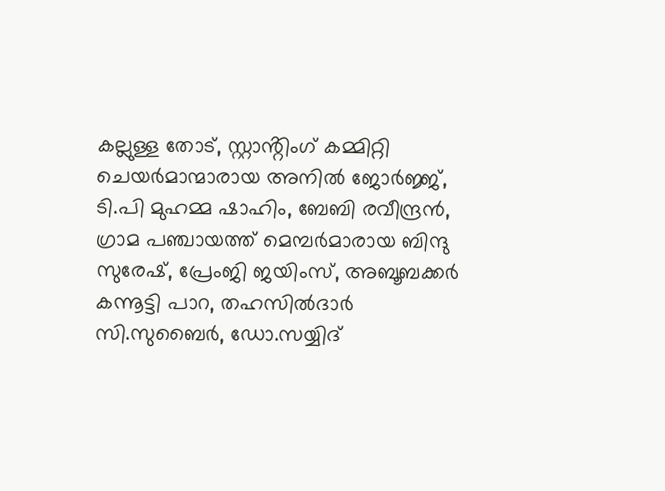കല്ലുള്ള തോട്, സ്റ്റാൻ്റിംഗ് കമ്മിറ്റി ചെയർമാന്മാരായ അനിൽ ജോർജ്ജ്, ടി.പി മുഹമ്മ ഷാഹിം, ബേബി രവീന്ദ്രൻ, ഗ്രാമ പഞ്ചായത്ത് മെമ്പർമാരായ ബിന്ദു സുരേഷ്, പ്രേംജി ജയിംസ്, അബൂബക്കർ കന്നൂട്ടി പാറ, തഹസിൽദാർ സി.സുബൈർ, ഡോ.സയ്യിദ്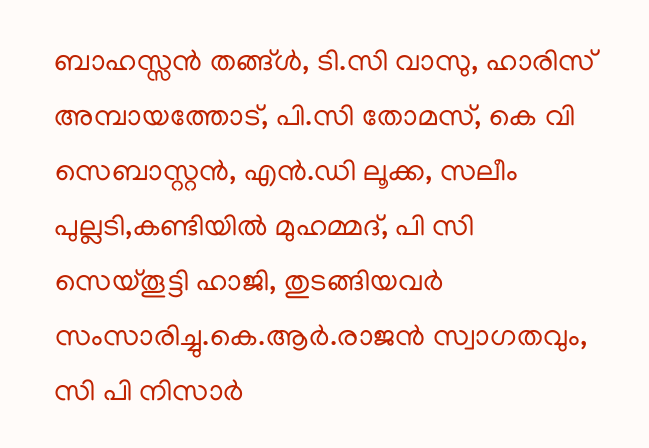ബാഹസ്സൻ തങ്ങ്ൾ, ടി.സി വാസു, ഹാരിസ് അമ്പായത്തോട്, പി.സി തോമസ്, കെ വി സെബാസ്റ്റൻ, എൻ.ഡി ലൂക്ക, സലീം പുല്ലടി,കണ്ടിയിൽ മുഹമ്മദ്, പി സി സെയ്തൂട്ടി ഹാജി, തുടങ്ങിയവർ സംസാരിച്ചു.കെ.ആർ.രാജൻ സ്വാഗതവും, സി പി നിസാർ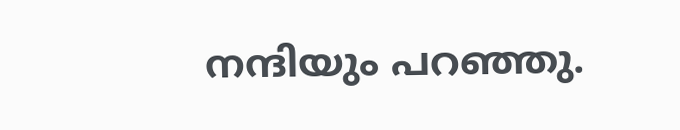നന്ദിയും പറഞ്ഞു.